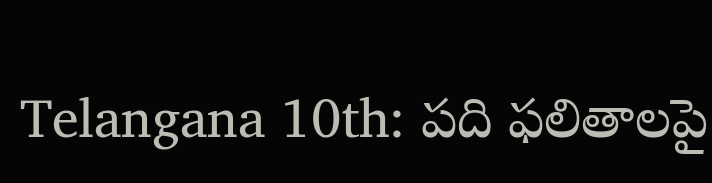Telangana 10th: పది ఫలితాలపై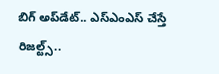బిగ్‌ అప్‌డేట్‌.. ఎస్‌ఎంఎస్‌ చేస్తే రిజల్ట్స్‌..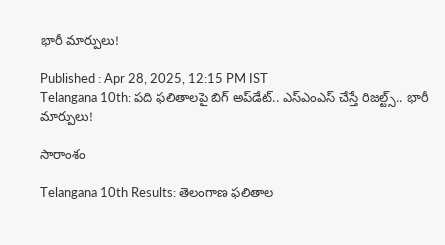భారీ మార్పులు!

Published : Apr 28, 2025, 12:15 PM IST
Telangana 10th: పది ఫలితాలపై బిగ్‌ అప్‌డేట్‌.. ఎస్‌ఎంఎస్‌ చేస్తే రిజల్ట్స్‌.. భారీ మార్పులు!

సారాంశం

Telangana 10th Results: తెలంగాణ ఫలితాల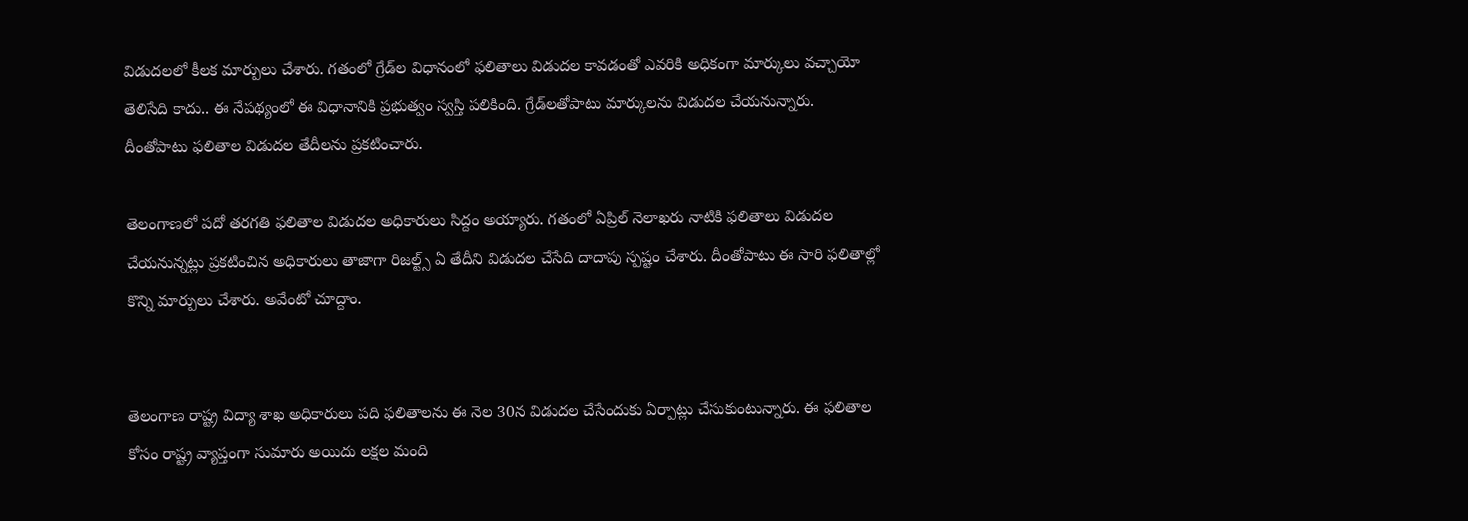విడుదలలో కీలక మార్పులు చేశారు. గతంలో గ్రేడ్‌ల విధానంలో ఫలితాలు విడుదల కావడంతో ఎవరికి అధికంగా మార్కులు వచ్చాయో తెలిసేది కాదు.. ఈ నేపథ్యంలో ఈ విధానానికి ప్రభుత్వం స్వస్తి పలికింది. గ్రేడ్‌లతోపాటు మార్కులను విడుదల చేయనున్నారు. దీంతోపాటు ఫలితాల విడుదల తేదీలను ప్రకటించారు.

తెలంగాణలో పదో తరగతి ఫలితాల విడుదల అధికారులు సిద్దం అయ్యారు. గతంలో ఏప్రిల్‌ నెలాఖరు నాటికి ఫలితాలు విడుదల చేయనున్నట్లు ప్రకటించిన అధికారులు తాజాగా రిజల్ట్స్‌ ఏ తేదీని విడుదల చేసేది దాదాపు స్పష్టం చేశారు. దీంతోపాటు ఈ సారి ఫలితాల్లో కొన్ని మార్పులు చేశారు. అవేంటో చూద్దాం.


తెలంగాణ రాష్ట్ర విద్యా శాఖ అధికారులు పది ఫలితాలను ఈ నెల 30న విడుదల చేసేందుకు ఏర్పాట్లు చేసుకుంటున్నారు. ఈ ఫలితాల కోసం రాష్ట్ర వ్యాప్తంగా సుమారు అయిదు లక్షల మంది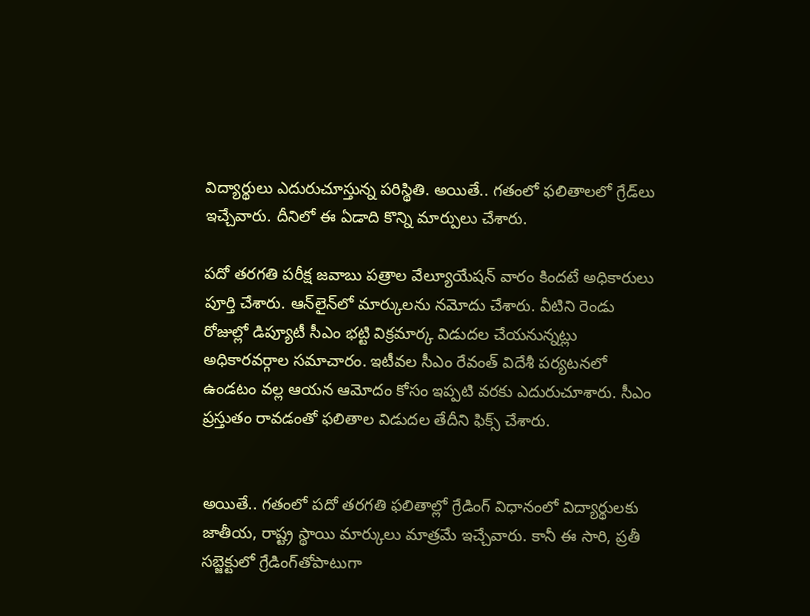విద్యార్థులు ఎదురుచూస్తున్న పరిస్థితి. అయితే.. గతంలో ఫలితాలలో గ్రేడ్‌లు ఇచ్చేవారు. దీనిలో ఈ ఏడాది కొన్ని మార్పులు చేశారు.

పదో తరగతి పరీక్ష జవాబు పత్రాల వేల్యూయేషన్‌ వారం కిందటే అధికారులు పూర్తి చేశారు. ఆన్‌లైన్‌లో మార్కులను నమోదు చేశారు. వీటిని రెండు రోజుల్లో డిప్యూటీ సీఎం భట్టి విక్రమార్క విడుదల చేయనున్నట్లు అధికారవర్గాల సమాచారం. ఇటీవల సీఎం రేవంత్‌ విదేశీ పర్యటనలో ఉండటం వల్ల ఆయన ఆమోదం కోసం ఇప్పటి వరకు ఎదురుచూశారు. సీఎం ప్రస్తుతం రావడంతో ఫలితాల విడుదల తేదీని ఫిక్స్‌ చేశారు.


అయితే.. గతంలో పదో తరగతి ఫలితాల్లో గ్రేడింగ్ విధానంలో విద్యార్థులకు జాతీయ, రాష్ట్ర స్థాయి మార్కులు మాత్రమే ఇచ్చేవారు. కానీ ఈ సారి, ప్రతీ సబ్జెక్టులో గ్రేడింగ్‌తోపాటుగా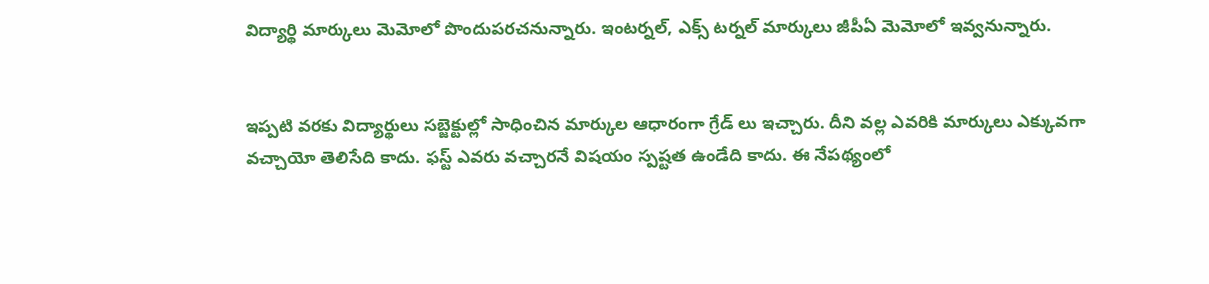విద్యార్థి మార్కులు మెమోలో పొందుపరచనున్నారు. ఇంటర్నల్‌, ఎక్స్ టర్నల్‌ మార్కులు జీపీఏ మెమోలో ఇవ్వనున్నారు.


ఇప్పటి వరకు విద్యార్థులు సబ్జెక్టుల్లో సాధించిన మార్కుల ఆధారంగా గ్రేడ్ లు ఇచ్చారు. దీని వల్ల ఎవరికి మార్కులు ఎక్కువగా వచ్చాయో తెలిసేది కాదు. ఫస్ట్‌ ఎవరు వచ్చారనే విషయం స్పష్టత ఉండేది కాదు. ఈ నేపథ్యంలో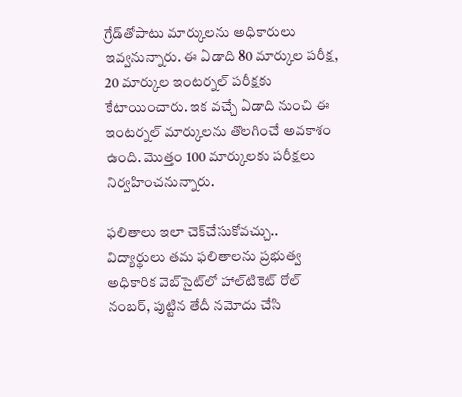గ్రేడ్‌తోపాటు మార్కులను అధికారులు ఇవ్వనున్నారు. ఈ ఏడాది 80 మార్కుల పరీక్ష, 20 మార్కుల ఇంటర్నల్‌ పరీక్షకు కేటాయించారు. ఇక వచ్చే ఏడాది నుంచి ఈ ఇంటర్నల్‌ మార్కులను తొలగించే అవకాశం ఉంది. మొత్తం 100 మార్కులకు పరీక్షలు నిర్వహించనున్నారు.

ఫలితాలు ఇలా చెక్‌చేసుకోవచ్చు..
విద్యార్థులు తమ ఫలితాలను ప్రభుత్వ అధికారిక వెబ్‌సైట్‌లో హాల్‌టికెట్ రోల్‌ నంబర్, పుట్టిన తేదీ నమోదు చేసి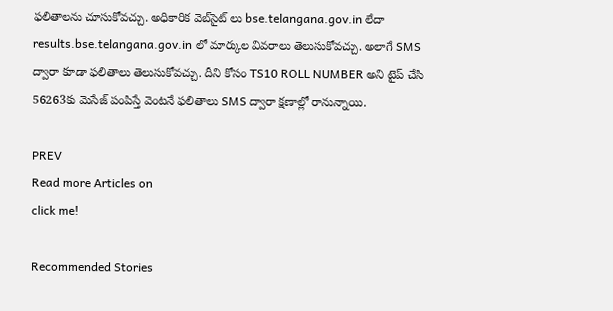ఫలితాలను చూసుకోవచ్చు. అధికారిక వెబ్‌సైట్ లు bse.telangana.gov.in లేదా results.bse.telangana.gov.in లో మార్కుల వివరాలు తెలుసుకోవచ్చు. అలాగే SMS ద్వారా కూడా ఫలితాలు తెలుసుకోవచ్చు. దీని కోసం TS10 ROLL NUMBER అని టైప్ చేసి 56263కు మెసేజ్ పంపిస్తే వెంటనే ఫలితాలు SMS ద్వారా క్షణాల్లో రానున్నాయి.

PREV
Read more Articles on
click me!

Recommended Stories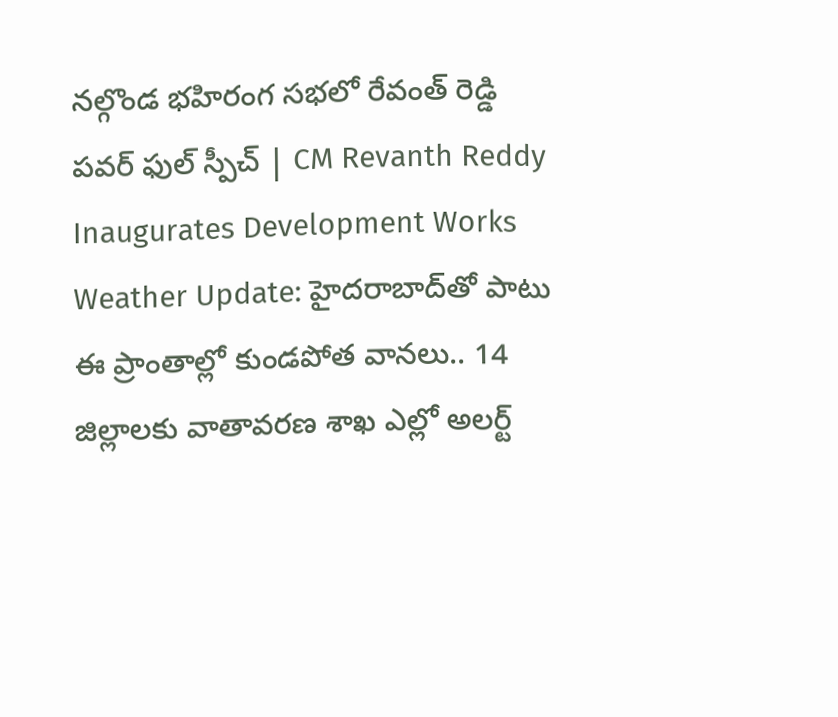నల్గొండ భహిరంగ సభలో రేవంత్ రెడ్డి పవర్ ఫుల్ స్పీచ్ | CM Revanth Reddy Inaugurates Development Works
Weather Update: హైదరాబాద్‌తో పాటు ఈ ప్రాంతాల్లో కుండపోత వానలు.. 14 జిల్లాలకు వాతావరణ శాఖ ఎల్లో అలర్ట్